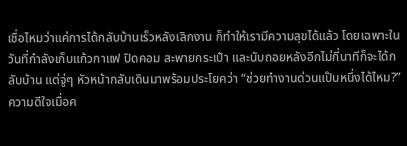เชื่อไหมว่าแค่การได้กลับบ้านเร็วหลังเลิกงาน ก็ทำให้เรามีความสุขได้แล้ว โดยเฉพาะในวันที่กำลังเก็บแก้วกาแฟ ปิดคอม สะพายกระเป๋า และนับถอยหลังอีกไม่กี่นาทีก็จะได้กลับบ้าน แต่จู่ๆ หัวหน้ากลับเดินมาพร้อมประโยคว่า “ช่วยทำงานด่วนแป๊บหนึ่งได้ไหม?” ความดีใจเมื่อค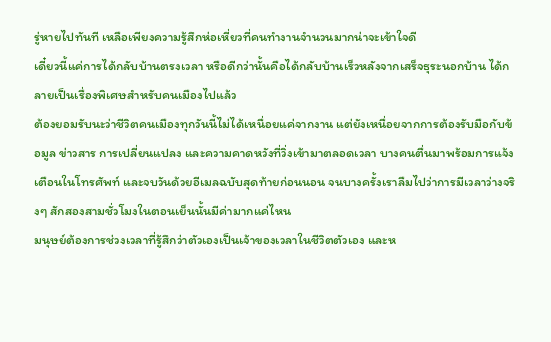รู่หายไปทันที เหลือเพียงความรู้สึกห่อเหี่ยวที่คนทำงานจำนวนมากน่าจะเข้าใจดี
เดี๋ยวนี้แค่การได้กลับบ้านตรงเวลา หรือดีกว่านั้นคือได้กลับบ้านเร็วหลังจากเสร็จธุระนอกบ้าน ได้กลายเป็นเรื่องพิเศษสำหรับคนเมืองไปแล้ว
ต้องยอมรับนะว่าชีวิตคนเมืองทุกวันนี้ไม่ได้เหนื่อยแค่จากงาน แต่ยังเหนื่อยจากการต้องรับมือกับข้อมูล ข่าวสาร การเปลี่ยนแปลง และความคาดหวังที่วิ่งเข้ามาตลอดเวลา บางคนตื่นมาพร้อมการแจ้งเตือนในโทรศัพท์ และจบวันด้วยอีเมลฉบับสุดท้ายก่อนนอน จนบางครั้งเราลืมไปว่าการมีเวลาว่างจริงๆ สักสองสามชั่วโมงในตอนเย็นนั้นมีค่ามากแค่ไหน
มนุษย์ต้องการช่วงเวลาที่รู้สึกว่าตัวเองเป็นเจ้าของเวลาในชีวิตตัวเอง และห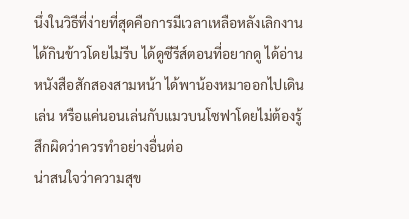นึ่งในวิธีที่ง่ายที่สุดคือการมีเวลาเหลือหลังเลิกงาน ได้กินข้าวโดยไม่รีบ ได้ดูซีรีส์ตอนที่อยากดู ได้อ่านหนังสือสักสองสามหน้า ได้พาน้องหมาออกไปเดินเล่น หรือแค่นอนเล่นกับแมวบนโซฟาโดยไม่ต้องรู้สึกผิดว่าควรทำอย่างอื่นต่อ
น่าสนใจว่าความสุข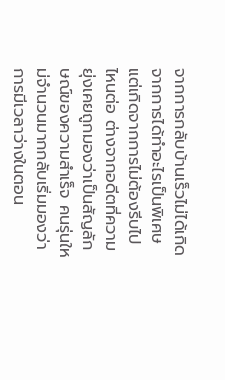จากการกลับบ้านเร็วไม่ได้เกิดจากการได้ทำอะไรเป็นพิเศษ แต่เกิดจากการไม่ต้องรีบไปไหนต่อ ต่างจากอดีตที่ความยุ่งเคยถูกมองว่าเป็นสัญลักษณ์ของความสำเร็จ คนรุ่นใหม่จำนวนมากกลับเริ่มมองว่าการมีเวลาว่างในตอน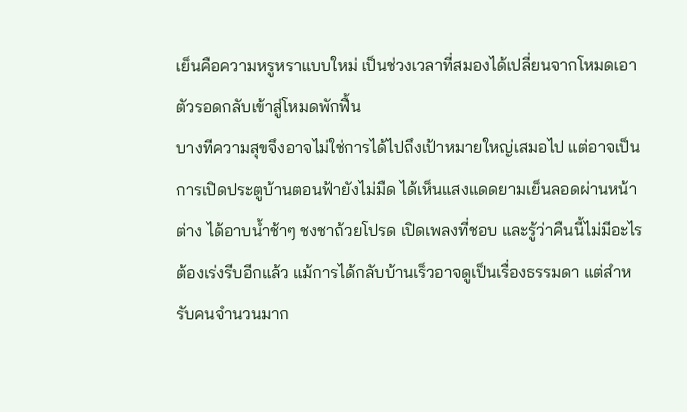เย็นคือความหรูหราแบบใหม่ เป็นช่วงเวลาที่สมองได้เปลี่ยนจากโหมดเอาตัวรอดกลับเข้าสู่โหมดพักฟื้น
บางทีความสุขจึงอาจไม่ใช่การได้ไปถึงเป้าหมายใหญ่เสมอไป แต่อาจเป็นการเปิดประตูบ้านตอนฟ้ายังไม่มืด ได้เห็นแสงแดดยามเย็นลอดผ่านหน้าต่าง ได้อาบน้ำช้าๆ ชงชาถ้วยโปรด เปิดเพลงที่ชอบ และรู้ว่าคืนนี้ไม่มีอะไรต้องเร่งรีบอีกแล้ว แม้การได้กลับบ้านเร็วอาจดูเป็นเรื่องธรรมดา แต่สำหรับคนจำนวนมาก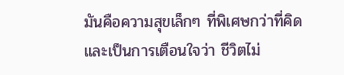มันคือความสุขเล็กๆ ที่พิเศษกว่าที่คิด และเป็นการเตือนใจว่า ชีวิตไม่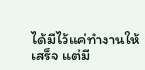ได้มีไว้แค่ทำงานให้เสร็จ แต่มี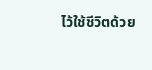ไว้ใช้ชีวิตด้วย